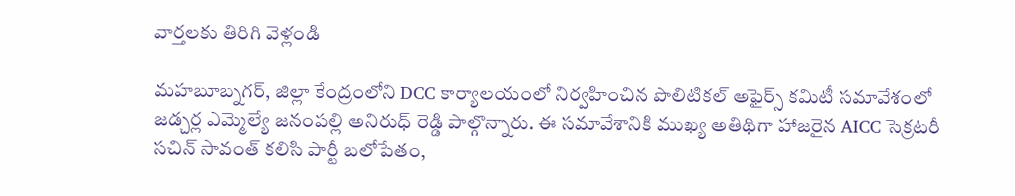వార్తలకు తిరిగి వెళ్లండి

మహబూబ్నగర్, జిల్లా కేంద్రంలోని DCC కార్యాలయంలో నిర్వహించిన పొలిటికల్ అఫైర్స్ కమిటీ సమావేశంలో జడ్చర్ల ఎమ్మెల్యే జనంపల్లి అనిరుధ్ రెడ్డి పాల్గొన్నారు. ఈ సమావేశానికి ముఖ్య అతిథిగా హాజరైన AICC సెక్రటరీ సచిన్ సావంత్ కలిసి పార్టీ బలోపేతం,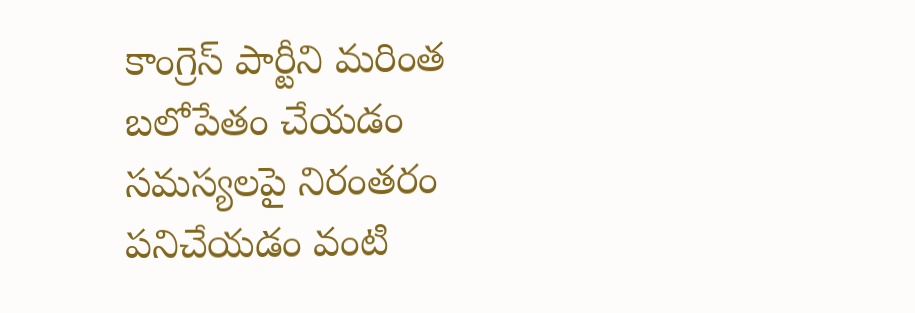కాంగ్రెస్ పార్టీని మరింత బలోపేతం చేయడం సమస్యలపై నిరంతరం పనిచేయడం వంటి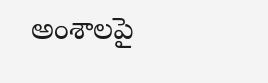అంశాలపై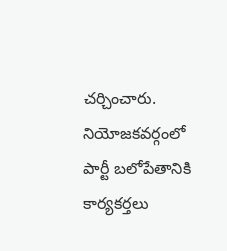చర్చించారు.
నియోజకవర్గంలో పార్టీ బలోపేతానికి కార్యకర్తలు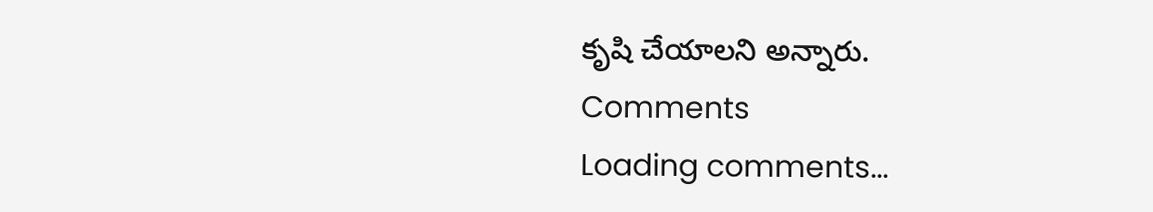కృషి చేయాలని అన్నారు.
Comments
Loading comments...